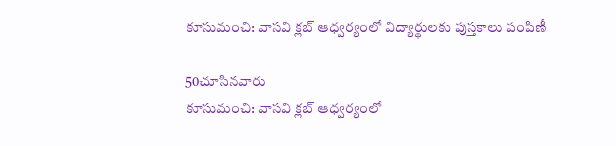కూసుమంచి: వాసవి క్లబ్ ఆధ్వర్యంలో విద్యార్థులకు పుస్తకాలు పంపిణీ

50చూసినవారు
కూసుమంచి: వాసవి క్లబ్ ఆధ్వర్యంలో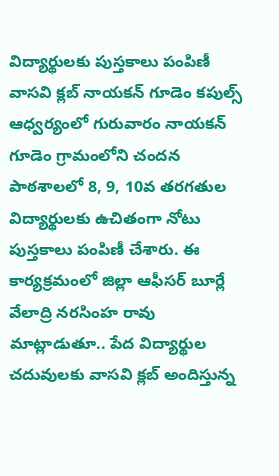విద్యార్థులకు పుస్తకాలు పంపిణీ
వాసవి క్లబ్ నాయకన్ గూడెం కపుల్స్ ఆధ్వర్యంలో గురువారం నాయకన్ గూడెం గ్రామంలోని చందన పాఠశాలలో 8, 9, 10వ తరగతుల విద్యార్థులకు ఉచితంగా నోటు పుస్తకాలు పంపిణీ చేశారు. ఈ కార్యక్రమంలో జిల్లా ఆఫీసర్ బూర్లే వేలాద్రి నరసింహ రావు మాట్లాడుతూ.. పేద విద్యార్థుల చదువులకు వాసవి క్లబ్ అందిస్తున్న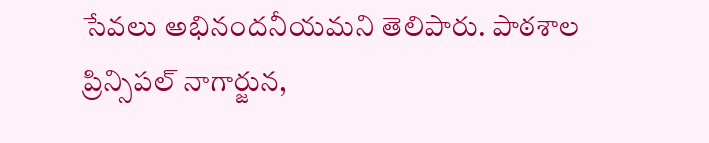సేవలు అభినందనీయమని తెలిపారు. పాఠశాల ప్రిన్సిపల్ నాగార్జున,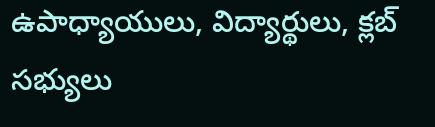ఉపాధ్యాయులు, విద్యార్థులు, క్లబ్ సభ్యులు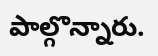పాల్గొన్నారు.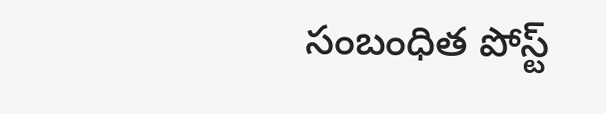సంబంధిత పోస్ట్